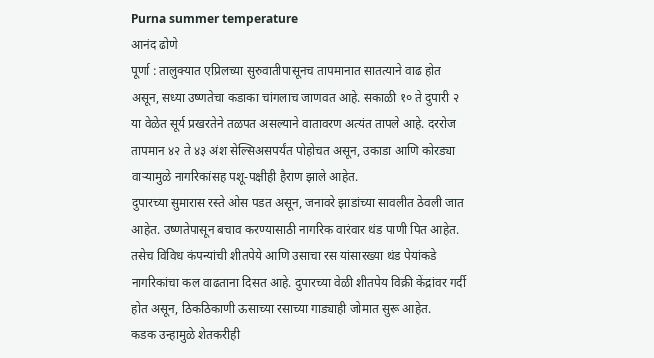Purna summer temperature
आनंद ढोणे
पूर्णा : तालुक्यात एप्रिलच्या सुरुवातीपासूनच तापमानात सातत्याने वाढ होत असून, सध्या उष्णतेचा कडाका चांगलाच जाणवत आहे. सकाळी १० ते दुपारी २ या वेळेत सूर्य प्रखरतेने तळपत असल्याने वातावरण अत्यंत तापले आहे. दररोज तापमान ४२ ते ४३ अंश सेल्सिअसपर्यंत पोहोचत असून, उकाडा आणि कोरड्या वाऱ्यामुळे नागरिकांसह पशू-पक्षीही हैराण झाले आहेत.
दुपारच्या सुमारास रस्ते ओस पडत असून, जनावरे झाडांच्या सावलीत ठेवली जात आहेत. उष्णतेपासून बचाव करण्यासाठी नागरिक वारंवार थंड पाणी पित आहेत. तसेच विविध कंपन्यांची शीतपेये आणि उसाचा रस यांसारख्या थंड पेयांकडे नागरिकांचा कल वाढताना दिसत आहे. दुपारच्या वेळी शीतपेय विक्री केंद्रांवर गर्दी होत असून, ठिकठिकाणी ऊसाच्या रसाच्या गाड्याही जोमात सुरू आहेत.
कडक उन्हामुळे शेतकरीही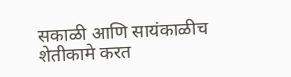सकाळी आणि सायंकाळीच शेतीकामे करत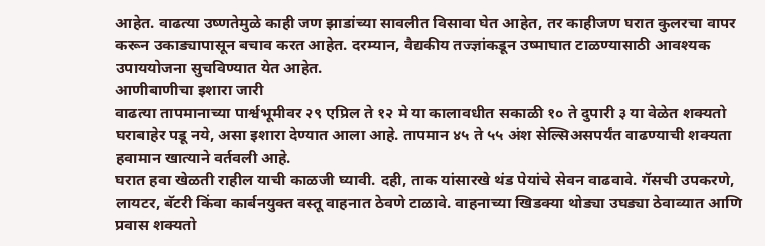आहेत. वाढत्या उष्णतेमुळे काही जण झाडांच्या सावलीत विसावा घेत आहेत, तर काहीजण घरात कुलरचा वापर करून उकाड्यापासून बचाव करत आहेत. दरम्यान, वैद्यकीय तज्ज्ञांकडून उष्माघात टाळण्यासाठी आवश्यक उपाययोजना सुचविण्यात येत आहेत.
आणीबाणीचा इशारा जारी
वाढत्या तापमानाच्या पार्श्वभूमीवर २९ एप्रिल ते १२ मे या कालावधीत सकाळी १० ते दुपारी ३ या वेळेत शक्यतो घराबाहेर पडू नये, असा इशारा देण्यात आला आहे. तापमान ४५ ते ५५ अंश सेल्सिअसपर्यंत वाढण्याची शक्यता हवामान खात्याने वर्तवली आहे.
घरात हवा खेळती राहील याची काळजी घ्यावी. दही, ताक यांसारखे थंड पेयांचे सेवन वाढवावे. गॅसची उपकरणे, लायटर, बॅटरी किंवा कार्बनयुक्त वस्तू वाहनात ठेवणे टाळावे. वाहनाच्या खिडक्या थोड्या उघड्या ठेवाव्यात आणि प्रवास शक्यतो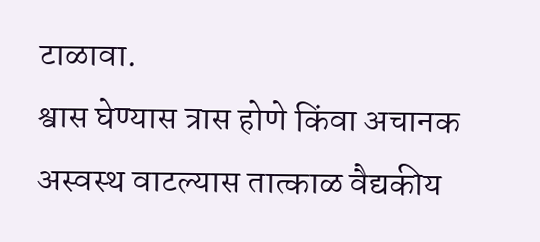टाळावा.
श्वास घेण्यास त्रास होणे किंवा अचानक अस्वस्थ वाटल्यास तात्काळ वैद्यकीय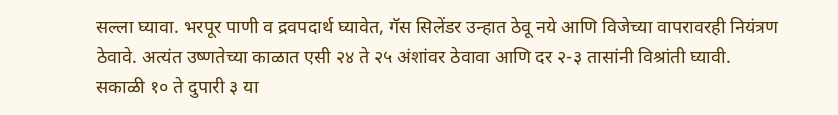सल्ला घ्यावा. भरपूर पाणी व द्रवपदार्थ घ्यावेत, गॅस सिलेंडर उन्हात ठेवू नये आणि विजेच्या वापरावरही नियंत्रण ठेवावे. अत्यंत उष्णतेच्या काळात एसी २४ ते २५ अंशांवर ठेवावा आणि दर २-३ तासांनी विश्रांती घ्यावी. सकाळी १० ते दुपारी ३ या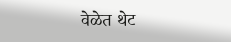वेळेत थेट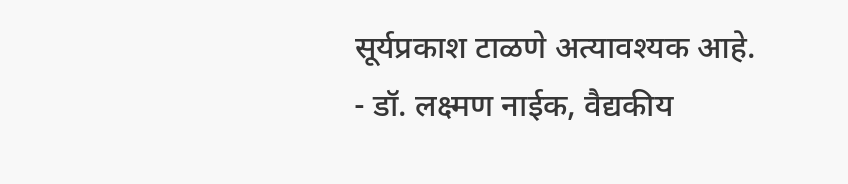सूर्यप्रकाश टाळणे अत्यावश्यक आहे.
- डॉ. लक्ष्मण नाईक, वैद्यकीय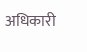अधिकारी